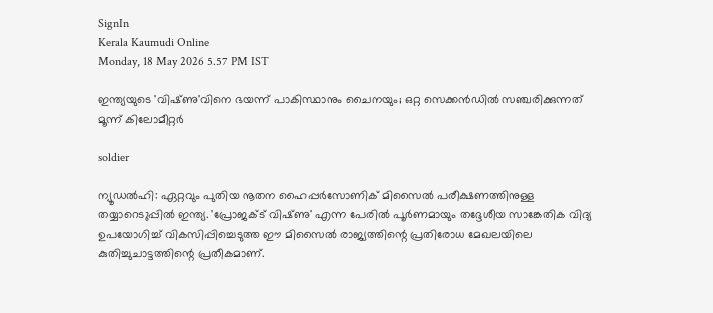SignIn
Kerala Kaumudi Online
Monday, 18 May 2026 5.57 PM IST

ഇന്ത്യയുടെ 'വിഷ്‌ണു'വിനെ ഭയന്ന് പാകിസ്ഥാനും ചൈനയും; ഒറ്റ സെക്കൻഡിൽ സഞ്ചരിക്കുന്നത് മൂന്ന് കിലോമീറ്റർ

soldier

ന്യൂഡൽഹി: ഏറ്റവും പുതിയ നൂതന ഹൈപ്പർസോണിക് മിസൈൽ പരീക്ഷണത്തിനുള്ള തയ്യാറെട‌ുപ്പിൽ ഇന്ത്യ. 'പ്രോജക്‌ട് വിഷ്‌ണു' എന്ന പേരിൽ പൂർണമായും തദ്ദേശീയ സാങ്കേതിക വിദ്യ ഉപയോഗിച്ച് വികസിപ്പിച്ചെടുത്ത ഈ മിസൈൽ രാജ്യത്തിന്റെ പ്രതിരോധ മേഖലയിലെ കുതിച്ചുചാട്ടത്തിന്റെ പ്രതീകമാണ്.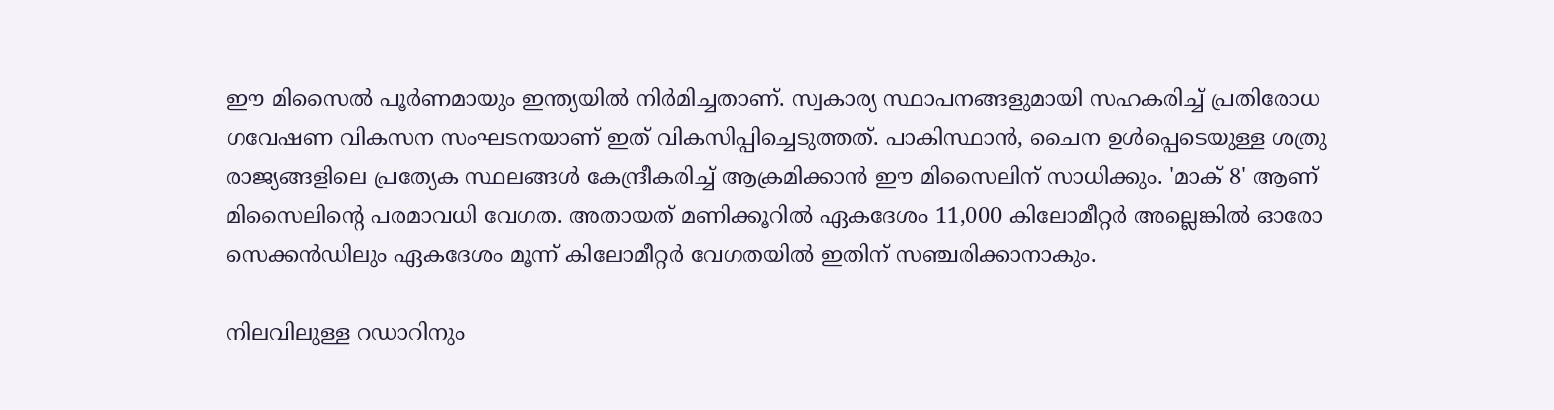ഈ മിസൈൽ പൂർണമായും ഇന്ത്യയിൽ നിർമിച്ചതാണ്. സ്വകാര്യ സ്ഥാപനങ്ങളുമായി സഹകരിച്ച് പ്രതിരോധ ഗവേഷണ വികസന സംഘടനയാണ് ഇത് വികസിപ്പിച്ചെടുത്തത്. പാകിസ്ഥാൻ, ചൈന ഉൾപ്പെടെയുള്ള ശത്രു രാജ്യങ്ങളിലെ പ്രത്യേക സ്ഥലങ്ങൾ കേന്ദ്രീകരിച്ച് ആക്രമിക്കാൻ ഈ മിസൈലിന് സാധിക്കും. 'മാക് 8' ആണ് മിസൈലിന്റെ പരമാവധി വേഗത. അതായത് മണിക്കൂറിൽ ഏകദേശം 11,000 കിലോമീറ്റർ അല്ലെങ്കിൽ ഓരോ സെക്കൻഡിലും ഏകദേശം മൂന്ന് കിലോമീറ്റർ വേഗതയിൽ ഇതിന് സഞ്ചരിക്കാനാകും.

നിലവിലുള്ള റഡാറിനും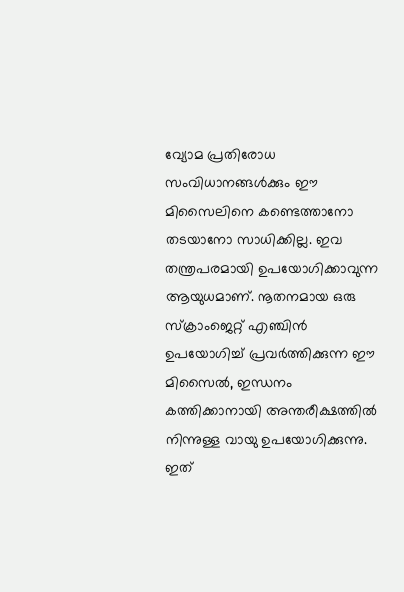വ്യോമ പ്രതിരോധ സംവിധാനങ്ങൾക്കും ഈ മിസൈലിനെ കണ്ടെത്താനോ തടയാനോ സാധിക്കില്ല. ഇവ തന്ത്രപരമായി ഉപയോഗിക്കാവുന്ന ആയുധമാണ്. നൂതനമായ ഒരു സ്ക്രാംജെറ്റ് എഞ്ചിൻ ഉപയോഗിച്ച് പ്രവർത്തിക്കുന്ന ഈ മിസൈൽ, ഇന്ധനം കത്തിക്കാനായി അന്തരീക്ഷത്തിൽ നിന്നുള്ള വായു ഉപയോഗിക്കുന്നു. ഇത്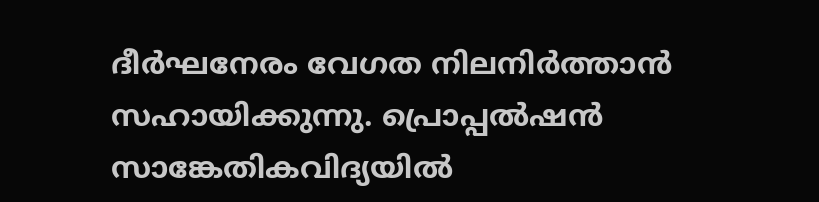ദീർഘനേരം വേഗത നിലനിർത്താൻ സഹായിക്കുന്നു. പ്രൊപ്പൽഷൻ സാങ്കേതികവിദ്യയിൽ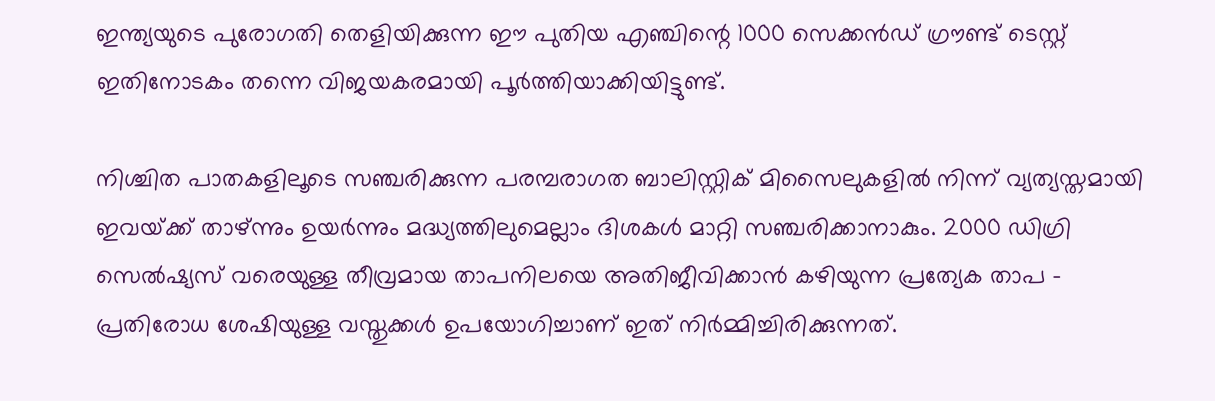ഇന്ത്യയുടെ പുരോഗതി തെളിയിക്കുന്ന ഈ പുതിയ എഞ്ചിന്റെ 1000 സെക്കൻഡ് ഗ്രൗണ്ട് ടെസ്റ്റ് ഇതിനോടകം തന്നെ വിജയകരമായി പൂർത്തിയാക്കിയിട്ടുണ്ട്.

നിശ്ചിത പാതകളിലൂടെ സഞ്ചരിക്കുന്ന പരമ്പരാഗത ബാലിസ്റ്റിക് മിസൈലുകളിൽ നിന്ന് വ്യത്യസ്തമായി ഇവയ്‌ക്ക് താഴ്‌ന്നും ഉയർന്നും മദ്ധ്യത്തിലുമെല്ലാം ദിശകൾ മാറ്റി സഞ്ചരിക്കാനാകും. 2000 ഡിഗ്രി സെൽഷ്യസ് വരെയുള്ള തീവ്രമായ താപനിലയെ അതിജീവിക്കാൻ കഴിയുന്ന പ്രത്യേക താപ - പ്രതിരോധ ശേഷിയുള്ള വസ്തുക്കൾ ഉപയോഗിച്ചാണ് ഇത് നിർമ്മിച്ചിരിക്കുന്നത്.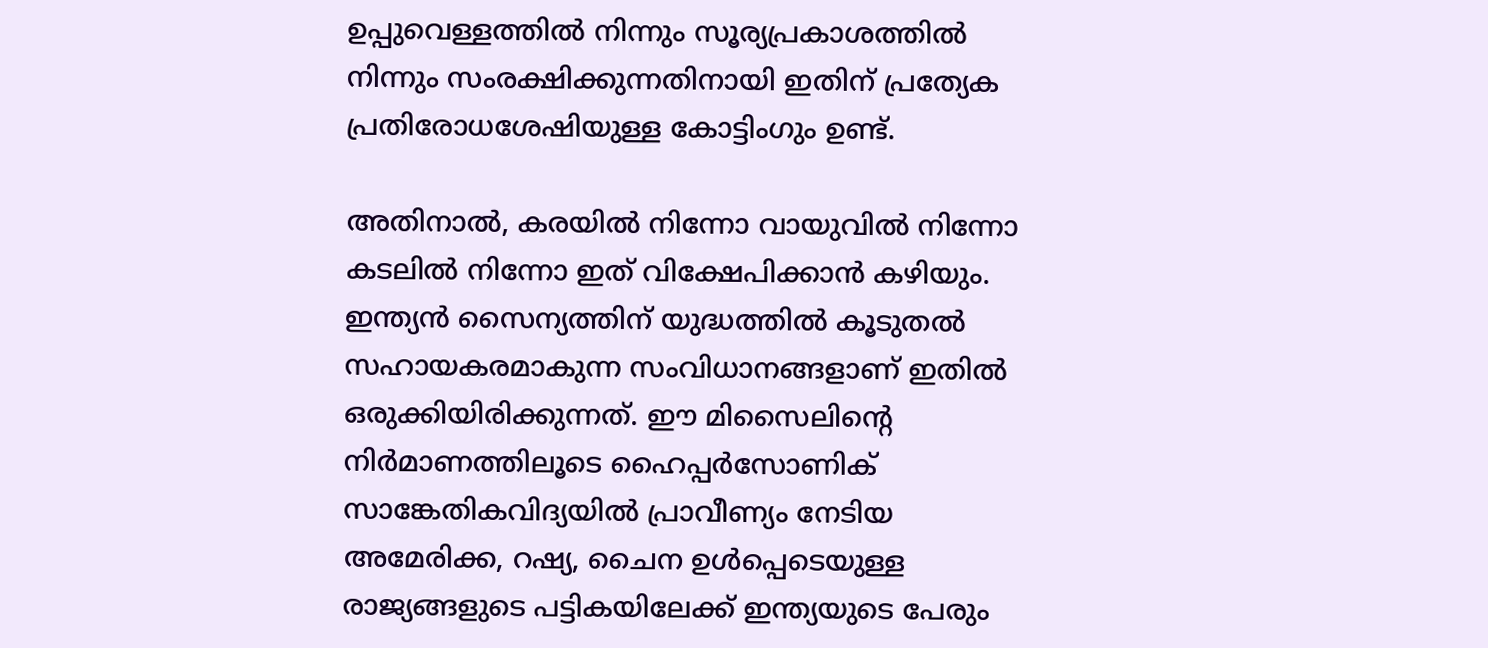ഉപ്പുവെള്ളത്തിൽ നിന്നും സൂര്യപ്രകാശത്തിൽ നിന്നും സംരക്ഷിക്കുന്നതിനായി ഇതിന് പ്രത്യേക പ്രതിരോധശേഷിയുള്ള കോട്ടിംഗും ഉണ്ട്.

അതിനാൽ, കരയിൽ നിന്നോ വായുവിൽ നിന്നോ കടലിൽ നിന്നോ ഇത് വിക്ഷേപിക്കാൻ കഴിയും. ഇന്ത്യൻ സൈന്യത്തിന് യുദ്ധത്തിൽ കൂടുതൽ സഹായകരമാകുന്ന സംവിധാനങ്ങളാണ് ഇതിൽ ഒരുക്കിയിരിക്കുന്നത്. ഈ മിസൈലിന്റെ നിർമാണത്തിലൂടെ ഹൈപ്പർസോണിക് സാങ്കേതികവിദ്യയിൽ പ്രാവീണ്യം നേടിയ അമേരിക്ക, റഷ്യ, ചൈന ഉൾപ്പെടെയുള്ള രാജ്യങ്ങളുടെ പട്ടികയിലേക്ക് ഇന്ത്യയുടെ പേരും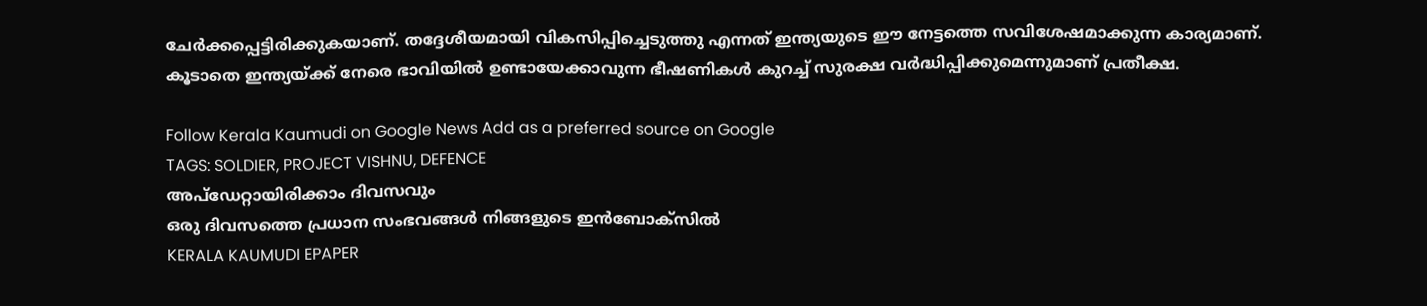ചേർക്കപ്പെട്ടിരിക്കുകയാണ്. തദ്ദേശീയമായി വികസിപ്പിച്ചെടുത്തു എന്നത് ഇന്ത്യയുടെ ഈ നേട്ടത്തെ സവിശേഷമാക്കുന്ന കാര്യമാണ്. കൂടാതെ ഇന്ത്യയ്‌ക്ക് നേരെ ഭാവിയിൽ ഉണ്ടായേക്കാവുന്ന ഭീഷണികൾ കുറച്ച് സുരക്ഷ വർദ്ധിപ്പിക്കുമെന്നുമാണ് പ്രതീക്ഷ.

Follow Kerala Kaumudi on Google News Add as a preferred source on Google
TAGS: SOLDIER, PROJECT VISHNU, DEFENCE
അപ്ഡേറ്റായിരിക്കാം ദിവസവും
ഒരു ദിവസത്തെ പ്രധാന സംഭവങ്ങൾ നിങ്ങളുടെ ഇൻബോക്സിൽ
KERALA KAUMUDI EPAPER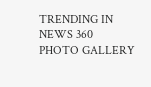TRENDING IN NEWS 360
PHOTO GALLERY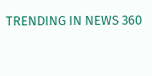TRENDING IN NEWS 360